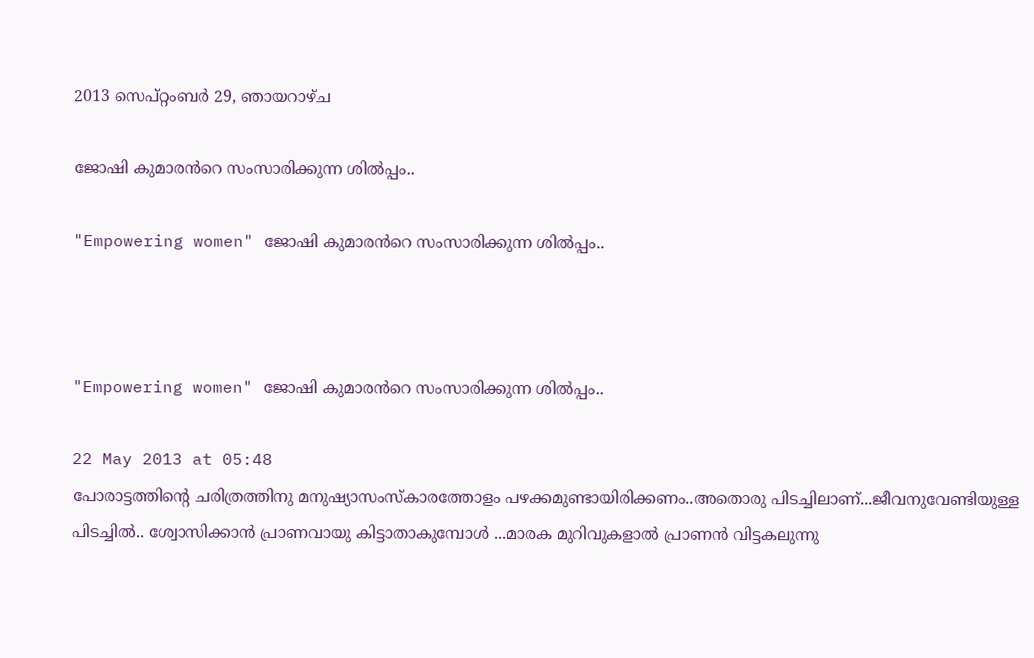2013 സെപ്റ്റംബർ 29, ഞായറാഴ്‌ച

ജോഷി കുമാരൻറെ സംസാരിക്കുന്ന ശിൽപ്പം..

"Empowering women" ജോഷി കുമാരൻറെ സംസാരിക്കുന്ന ശിൽപ്പം..



"Empowering women" ജോഷി കുമാരൻറെ സംസാരിക്കുന്ന ശിൽപ്പം..

22 May 2013 at 05:48
പോരാട്ടത്തിന്റെ ചരിത്രത്തിനു മനുഷ്യാസംസ്കാരത്തോളം പഴക്കമുണ്ടായിരിക്കണം..അതൊരു പിടച്ചിലാണ്...ജീവനുവേണ്ടിയുള്ള പിടച്ചിൽ.. ശ്വോസിക്കാൻ പ്രാണവായു കിട്ടാതാകുമ്പോൾ ...മാരക മുറിവുകളാൽ പ്രാണൻ വിട്ടകലുന്നു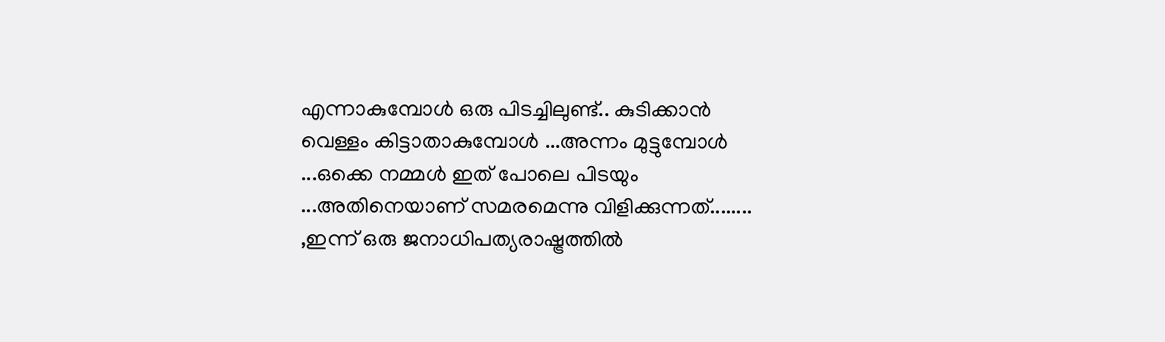എന്നാകുമ്പോൾ ഒരു പിടച്ചിലുണ്ട്.. കുടിക്കാൻ വെള്ളം കിട്ടാതാകുമ്പോൾ ...അന്നം മുട്ടുമ്പോൾ ...ഒക്കെ നമ്മൾ ഇത് പോലെ പിടയും ...അതിനെയാണ് സമരമെന്നു വിളിക്കുന്നത്‌........ ,ഇന്ന് ഒരു ജനാധിപത്യരാഷ്ട്രത്തിൽ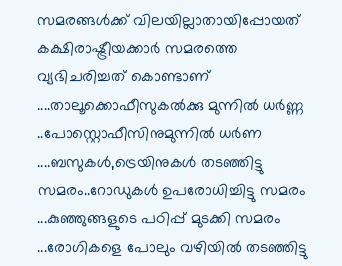സമരങ്ങൾക്ക് വിലയില്ലാതായിപ്പോയത് കക്ഷിരാഷ്ട്രീയക്കാർ സമരത്തെ വ്യഭിചരിച്ചത് കൊണ്ടാണ് ....താലൂക്കൊഫീസുകൽക്കു മുന്നിൽ ധർണ്ണ ..പോസ്റ്റൊഫീസിനുമുന്നിൽ ധർണ ....ബസുകൾ,ട്രെയിനുകൾ തടഞ്ഞിട്ടു സമരം..റോഡുകൾ ഉപരോധിച്ചിട്ടു സമരം ...കുഞ്ഞുങ്ങളുടെ പഠിപ്പ് മുടക്കി സമരം ...രോഗികളെ പോലും വഴിയിൽ തടഞ്ഞിട്ടു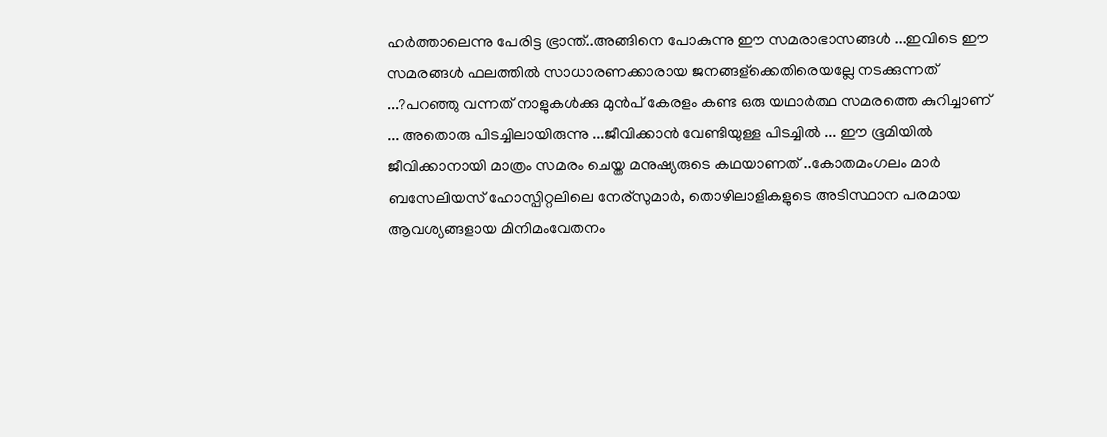ഹർത്താലെന്നു പേരിട്ട ഭ്രാന്ത്..അങ്ങിനെ പോകുന്നു ഈ സമരാഭാസങ്ങൾ ...ഇവിടെ ഈ സമരങ്ങൾ ഫലത്തിൽ സാധാരണക്കാരായ ജനങ്ങള്ക്കെതിരെയല്ലേ നടക്കുന്നത് ...?പറഞ്ഞു വന്നത് നാളുകൾക്കു മുൻപ് കേരളം കണ്ട ഒരു യഥാർത്ഥ സമരത്തെ കുറിച്ചാണ് ... അതൊരു പിടച്ചിലായിരുന്നു ...ജീവിക്കാൻ വേണ്ടിയുള്ള പിടച്ചിൽ ... ഈ ഭൂമിയിൽ ജീവിക്കാനായി മാത്രം സമരം ചെയ്ത മനുഷ്യരുടെ കഥയാണത് ..കോതമംഗലം മാർ ബസേലിയസ് ഹോസ്പിറ്റലിലെ നേര്സുമാർ, തൊഴിലാളികളുടെ അടിസ്ഥാന പരമായ ആവശ്യങ്ങളായ മിനിമംവേതനം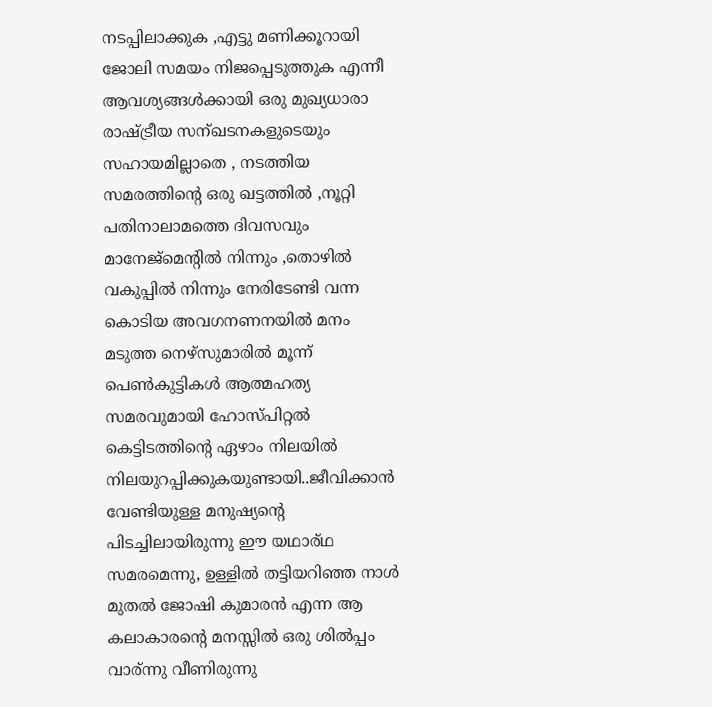നടപ്പിലാക്കുക ,എട്ടു മണിക്കൂറായി ജോലി സമയം നിജപ്പെടുത്തുക എന്നീ ആവശ്യങ്ങൾക്കായി ഒരു മുഖ്യധാരാ രാഷ്ട്രീയ സന്ഖടനകളുടെയും സഹായമില്ലാതെ , നടത്തിയ സമരത്തിന്റെ ഒരു ഖട്ടത്തിൽ ,നൂറ്റി പതിനാലാമത്തെ ദിവസവും മാനേജ്മെന്റിൽ നിന്നും ,തൊഴിൽ വകുപ്പിൽ നിന്നും നേരിടേണ്ടി വന്ന കൊടിയ അവഗനണനയിൽ മനം മടുത്ത നെഴ്സുമാരിൽ മൂന്ന് പെണ്‍കുട്ടികൾ ആത്മഹത്യ സമരവുമായി ഹോസ്പിറ്റൽ കെട്ടിടത്തിന്റെ ഏഴാം നിലയിൽ നിലയുറപ്പിക്കുകയുണ്ടായി..ജീവിക്കാൻ വേണ്ടിയുള്ള മനുഷ്യന്റെ പിടച്ചിലായിരുന്നു ഈ യഥാര്ഥ സമരമെന്നു, ഉള്ളിൽ തട്ടിയറിഞ്ഞ നാൾ മുതൽ ജോഷി കുമാരൻ എന്ന ആ കലാകാരന്റെ മനസ്സിൽ ഒരു ശിൽപ്പം വാര്ന്നു വീണിരുന്നു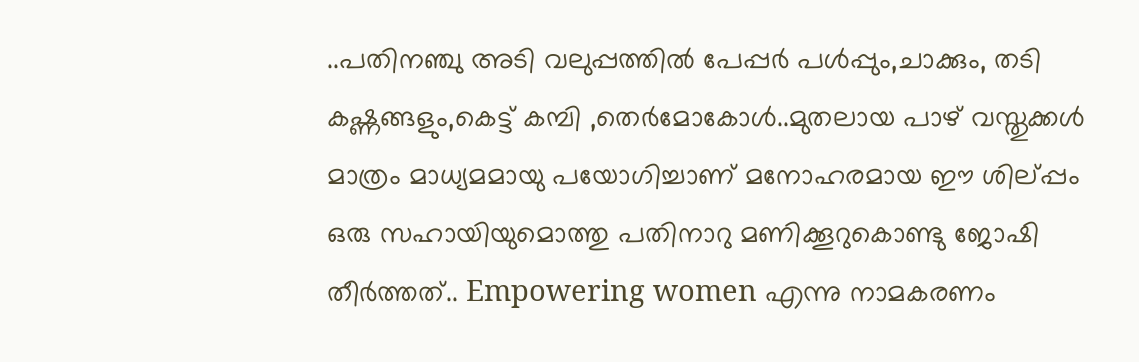..പതിനഞ്ചു അടി വലുപ്പത്തിൽ പേപ്പർ പൾപ്പും,ചാക്കും, തടി കഷ്ണങ്ങളും,കെട്ട് കമ്പി ,തെർമോകോൾ..മുതലായ പാഴ് വസ്തുക്കൾ മാത്രം മാധ്യമമായു പയോഗിച്ചാണ് മനോഹരമായ ഈ ശില്പ്പം ഒരു സഹായിയുമൊത്തു പതിനാറു മണിക്കൂറുകൊണ്ടു ജോഷി തീർത്തത്.. Empowering women എന്നു നാമകരണം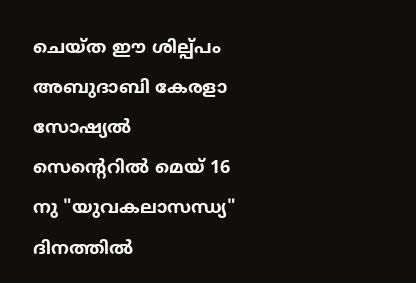ചെയ്ത ഈ ശില്പ്പം അബുദാബി കേരളാ സോഷ്യൽ സെന്റെറിൽ മെയ്‌ 16 നു "യുവകലാസന്ധ്യ" ദിനത്തിൽ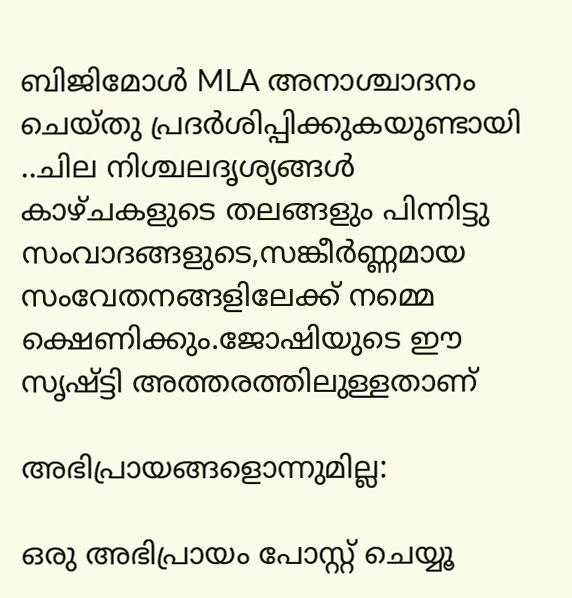ബിജിമോൾ MLA അനാശ്ചാദനം ചെയ്തു പ്രദർശിപ്പിക്കുകയുണ്ടായി ..ചില നിശ്ചലദൃശ്യങ്ങൾ കാഴ്ചകളുടെ തലങ്ങളും പിന്നിട്ടു സംവാദങ്ങളുടെ,സങ്കീർണ്ണമായ സംവേതനങ്ങളിലേക്ക് നമ്മെ ക്ഷെണിക്കും.ജോഷിയുടെ ഈ സൃഷ്ട്ടി അത്തരത്തിലുള്ളതാണ്

അഭിപ്രായങ്ങളൊന്നുമില്ല:

ഒരു അഭിപ്രായം പോസ്റ്റ് ചെയ്യൂ